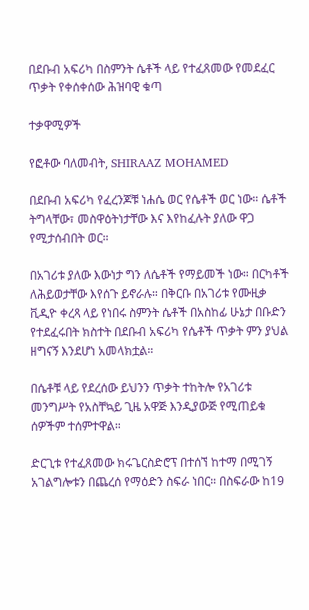በደቡብ አፍሪካ በስምንት ሴቶች ላይ የተፈጸመው የመደፈር ጥቃት የቀሰቀሰው ሕዝባዊ ቁጣ

ተቃዋሚዎች

የፎቶው ባለመብት, SHIRAAZ MOHAMED

በደቡብ አፍሪካ የፈረንጆቹ ነሐሴ ወር የሴቶች ወር ነው። ሴቶች ትግላቸው፣ መስዋዕትነታቸው እና እየከፈሉት ያለው ዋጋ የሚታሰብበት ወር።

በአገሪቱ ያለው እውነታ ግን ለሴቶች የማይመች ነው። በርካቶች ለሕይወታቸው እየሰጉ ይኖራሉ። በቅርቡ በአገሪቱ የሙዚቃ ቪዲዮ ቀረጻ ላይ የነበሩ ስምንት ሴቶች በአስከፊ ሁኔታ በቡድን የተደፈሩበት ክስተት በደቡብ አፍሪካ የሴቶች ጥቃት ምን ያህል ዘግናኝ እንደሆነ አመላክቷል።

በሴቶቹ ላይ የደረሰው ይህንን ጥቃት ተከትሎ የአገሪቱ መንግሥት የአስቸኳይ ጊዜ አዋጅ እንዲያውጅ የሚጠይቁ ሰዎችም ተሰምተዋል።

ድርጊቱ የተፈጸመው ክሩጌርስድሮፕ በተሰኘ ከተማ በሚገኝ አገልግሎቱን በጨረሰ የማዕድን ስፍራ ነበር። በስፍራው ከ19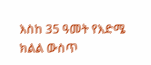እስከ 35 ዓመት የእድሜ ክልል ውስጥ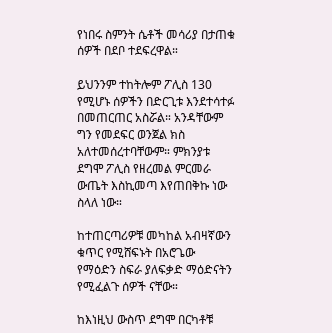የነበሩ ስምንት ሴቶች መሳሪያ በታጠቁ ሰዎች በደቦ ተደፍረዋል።

ይህንንም ተከትሎም ፖሊስ 130 የሚሆኑ ሰዎችን በድርጊቱ እንደተሳተፉ በመጠርጠር አስሯል። አንዳቸውም ግን የመደፍር ወንጀል ክስ አለተመሰረተባቸውም። ምክንያቱ ደግሞ ፖሊስ የዘረመል ምርመራ ውጤት እስኪመጣ እየጠበቅኩ ነው ስላለ ነው።

ከተጠርጣሪዎቹ መካከል አብዛኛውን ቁጥር የሚሸፍኑት በአሮጌው የማዕድን ስፍራ ያለፍቃድ ማዕድናትን የሚፈልጉ ሰዎች ናቸው።

ከእነዚህ ውስጥ ደግሞ በርካቶቹ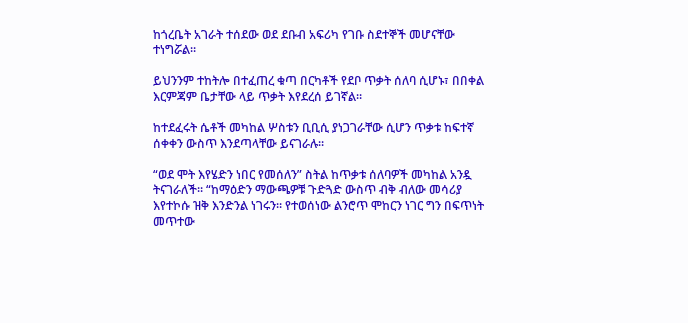ከጎረቤት አገራት ተሰደው ወደ ደቡብ አፍሪካ የገቡ ስደተኞች መሆናቸው ተነግሯል።

ይህንንም ተከትሎ በተፈጠረ ቁጣ በርካቶች የደቦ ጥቃት ሰለባ ሲሆኑ፣ በበቀል እርምጃም ቤታቸው ላይ ጥቃት እየደረሰ ይገኛል።

ከተደፈሩት ሴቶች መካከል ሦስቱን ቢቢሲ ያነጋገራቸው ሲሆን ጥቃቱ ከፍተኛ ሰቀቀን ውስጥ እንደጣላቸው ይናገራሉ።

“ወደ ሞት እየሄድን ነበር የመሰለን” ስትል ከጥቃቱ ሰለባዎች መካከል አንዷ ትናገራለች። “ከማዕድን ማውጫዎቹ ጉድጓድ ውስጥ ብቅ ብለው መሳሪያ እየተኮሱ ዝቅ እንድንል ነገሩን። የተወሰነው ልንሮጥ ሞከርን ነገር ግን በፍጥነት መጥተው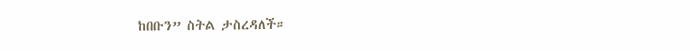ከበቡን” ስትል ታስረዳለች።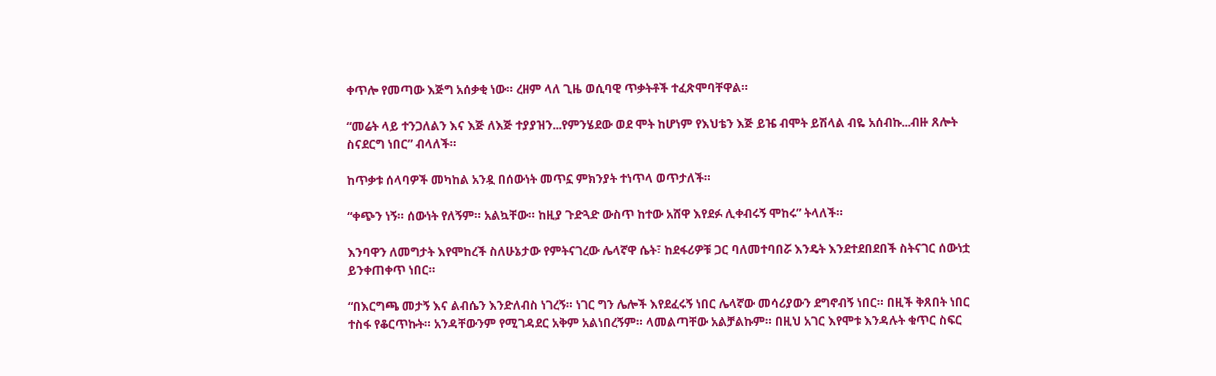ቀጥሎ የመጣው እጅግ አሰቃቂ ነው። ረዘም ላለ ጊዜ ወሲባዊ ጥቃትቶች ተፈጽሞባቸዋል።

“መሬት ላይ ተንጋለልን እና እጅ ለእጅ ተያያዝን...የምንሄደው ወደ ሞት ከሆነም የእህቴን እጅ ይዤ ብሞት ይሽላል ብዬ አሰብኩ...ብዙ ጸሎት ስናደርግ ነበር” ብላለች።

ከጥቃቱ ሰላባዎች መካከል አንዷ በሰውነት መጥኗ ምክንያት ተነጥላ ወጥታለች።

“ቀጭን ነኝ። ሰውነት የለኝም። አልኳቸው። ከዚያ ጉድጓድ ውስጥ ከተው አሸዋ እየደፉ ሊቀብሩኝ ሞከሩ” ትላለች።

እንባዋን ለመግታት እየሞከረች ስለሁኔታው የምትናገረው ሌላኛዋ ሴት፣ ከደፋሪዎቹ ጋር ባለመተባበሯ እንዴት እንደተደበደበች ስትናገር ሰውነቷ ይንቀጠቀጥ ነበር።

“በእርግጫ መታኝ እና ልብሴን እንድለብስ ነገረኝ። ነገር ግን ሌሎች እየደፈሩኝ ነበር ሌላኛው መሳሪያውን ደግኖብኝ ነበር። በዚች ቅጸበት ነበር ተስፋ የቆርጥኩት። አንዳቸውንም የሚገዳደር አቅም አልነበረኝም። ላመልጣቸው አልቻልኩም። በዚህ አገር እየሞቱ እንዳሉት ቁጥር ስፍር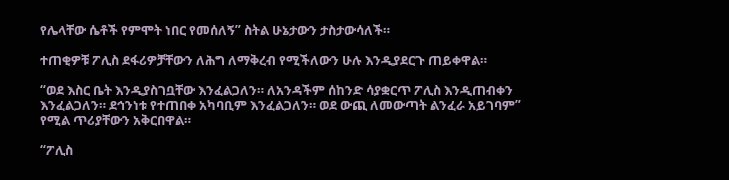የሌላቸው ሴቶች የምሞት ነበር የመሰለኝ” ስትል ሁኔታውን ታስታውሳለች።

ተጠቂዎቹ ፖሊስ ደፋሪዎቻቸውን ለሕግ ለማቅረብ የሚችለውን ሁሉ እንዲያደርጉ ጠይቀዋል።

“ወደ እስር ቤት እንዲያስገቧቸው እንፈልጋለን። ለአንዳችም ሰከንድ ሳያቋርጥ ፖሊስ እንዲጠብቀን እንፈልጋለን። ደኅንነቱ የተጠበቀ አካባቢም እንፈልጋለን። ወደ ውጪ ለመውጣት ልንፈራ አይገባም” የሚል ጥሪያቸውን አቅርበዋል።

“ፖሊስ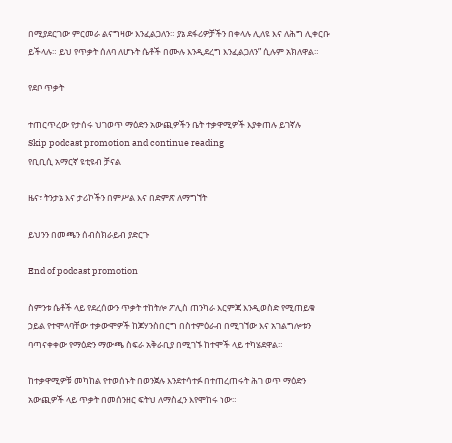በሚያደርገው ምርመራ ልናግዛው እንፈልጋለን። ያኔ ደፋሪዎቻችን በቀላሉ ሊለዩ እና ለሕግ ሊቀርቡ ይችላሉ። ይህ የጥቃት ሰለባ ለሆኑት ሴቶች በሙሉ እንዲደረግ እንፈልጋለን” ሲሉም አክለዋል።

የደቦ ጥቃት

ተጠርጥረው የታሰሩ ህገወጥ ማዕድን አውጪዎችን ቤት ተቃዋሚዎች እያቀጠሉ ይገኛሉ
Skip podcast promotion and continue reading
የቢቢሲ አማርኛ ዩቲዩብ ቻናል

ዜና፣ ትንታኔ እና ታሪኮችን በምሥል እና በድምጽ ለማግኘት

ይህንን በመጫን ሰብስክራይብ ያድርጉ

End of podcast promotion

ስምንቱ ሴቶች ላይ የደረሰውን ጥቃት ተከትሎ ፖሊስ ጠንካራ እርምጃ እንዲወስድ የሚጠይቁ ኃይል የተሞላባቸው ተቃውሞዎች ከጆሃንስበርግ በስተምዕራብ በሚገኘው እና አገልግሎቱን ባጣናቀቀው የማዕድን ማውጫ ስፍራ አቅራቢያ በሚገኙ ከተሞች ላይ ተካሄደዋል።

ከተቃዋሚዎቹ መካከል የተወሰኑት በወንጀሉ እንደተሳተፉ በተጠረጠሩት ሕገ ወጥ ማዕድን አውጪዎች ላይ ጥቃት በመሰንዘር ፍትህ ለማስፈን እየሞከሩ ነው።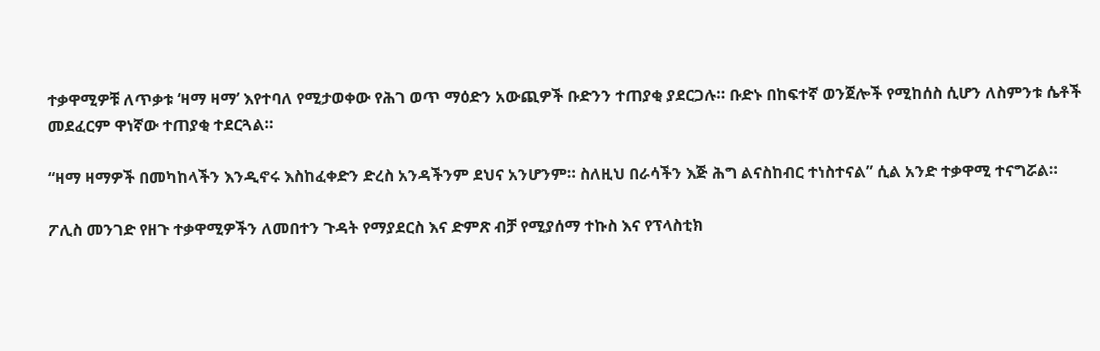ተቃዋሚዎቹ ለጥቃቱ ‘ዛማ ዛማ’ እየተባለ የሚታወቀው የሕገ ወጥ ማዕድን አውጪዎች ቡድንን ተጠያቂ ያደርጋሉ። ቡድኑ በከፍተኛ ወንጀሎች የሚከሰስ ሲሆን ለስምንቱ ሴቶች መደፈርም ዋነኛው ተጠያቂ ተደርጓል።

“ዛማ ዛማዎች በመካከላችን እንዲኖሩ እስከፈቀድን ድረስ አንዳችንም ደህና አንሆንም። ስለዚህ በራሳችን እጅ ሕግ ልናስከብር ተነስተናል” ሲል አንድ ተቃዋሚ ተናግሯል።

ፖሊስ መንገድ የዘጉ ተቃዋሚዎችን ለመበተን ጉዳት የማያደርስ እና ድምጽ ብቻ የሚያሰማ ተኩስ እና የፕላስቲክ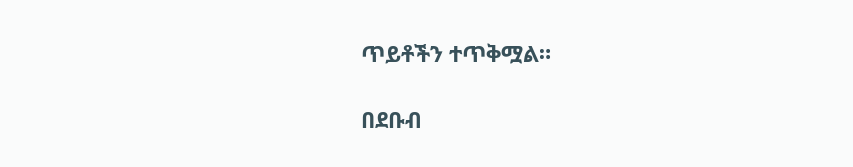ጥይቶችን ተጥቅሟል።

በደቡብ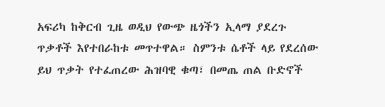አፍሪካ ከቅርብ ጊዜ ወዲህ የውጭ ዜጎችን ኢላማ ያደረጉ ጥቃቶች እየተበራከቱ መጥተዋል። ስምንቱ ሴቶች ላይ የደረሰው ይህ ጥቃት የተፈጠረው ሕዝባዊ ቁጣ፣ በመጤ ጠል ቡድኖች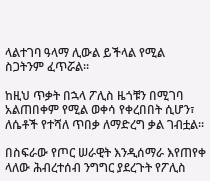ላልተገባ ዓላማ ሊውል ይችላል የሚል ስጋትንም ፈጥሯል።

ከዚህ ጥቃት በኋላ ፖሊስ ዜጎቹን በሚገባ አልጠበቀም የሚል ወቀሳ የቀረበበት ሲሆን፣ ለሴቶች የተሻለ ጥበቃ ለማድረግ ቃል ገብቷል።

በስፍራው የጦር ሠራዊት እንዲሰማራ እየጠየቀ ላለው ሕብረተሰብ ንግግር ያደረጉት የፖሊስ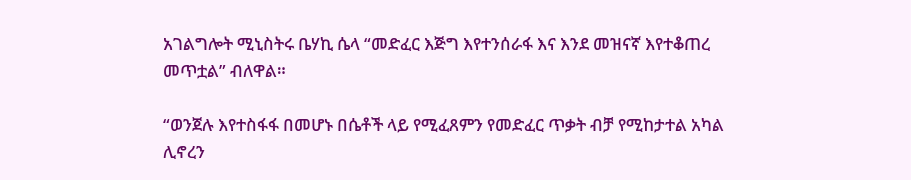አገልግሎት ሚኒስትሩ ቤሃኪ ሴላ “መድፈር እጅግ እየተንሰራፋ እና እንደ መዝናኛ እየተቆጠረ መጥቷል” ብለዋል።

“ወንጀሉ እየተስፋፋ በመሆኑ በሴቶች ላይ የሚፈጸምን የመድፈር ጥቃት ብቻ የሚከታተል አካል ሊኖረን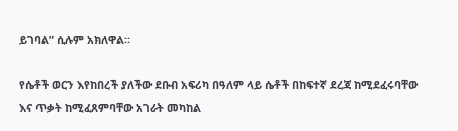ይገባል” ሲሉም አክለዋል።

የሴቶች ወርን እየከበረች ያለችው ደቡብ አፍሪካ በዓለም ላይ ሴቶች በከፍተኛ ደረጃ ከሚደፈሩባቸው እና ጥቃት ከሚፈጸምባቸው አገራት መካከል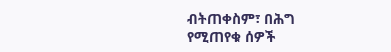ብትጠቀስም፣ በሕግ የሚጠየቁ ሰዎች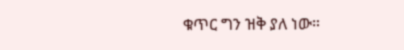ቁጥር ግን ዝቅ ያለ ነው።